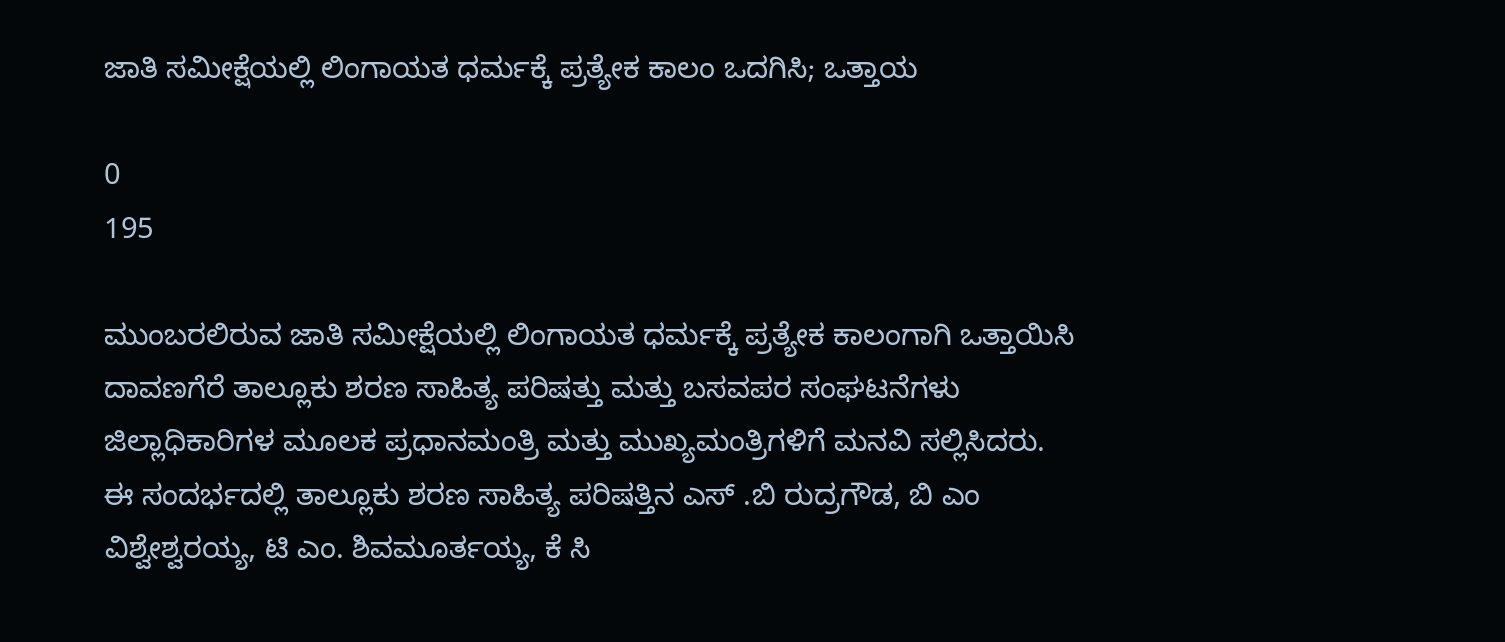ಜಾತಿ ಸಮೀಕ್ಷೆಯಲ್ಲಿ ಲಿಂಗಾಯತ ಧರ್ಮಕ್ಕೆ ಪ್ರತ್ಯೇಕ ಕಾಲಂ ಒದಗಿಸಿ; ಒತ್ತಾಯ

0
195

ಮುಂಬರಲಿರುವ ಜಾತಿ ಸಮೀಕ್ಷೆಯಲ್ಲಿ ಲಿಂಗಾಯತ ಧರ್ಮಕ್ಕೆ ಪ್ರತ್ಯೇಕ ಕಾಲಂಗಾಗಿ ಒತ್ತಾಯಿಸಿ ದಾವಣಗೆರೆ ತಾಲ್ಲೂಕು ಶರಣ ಸಾಹಿತ್ಯ ಪರಿಷತ್ತು ಮತ್ತು ಬಸವಪರ ಸಂಘಟನೆಗಳು ಜಿಲ್ಲಾಧಿಕಾರಿಗಳ ಮೂಲಕ ಪ್ರಧಾನಮಂತ್ರಿ ಮತ್ತು ಮುಖ್ಯಮಂತ್ರಿಗಳಿಗೆ ಮನವಿ ಸಲ್ಲಿಸಿದರು.
ಈ ಸಂದರ್ಭದಲ್ಲಿ ತಾಲ್ಲೂಕು ಶರಣ ಸಾಹಿತ್ಯ ಪರಿಷತ್ತಿನ ಎಸ್ .ಬಿ ರುದ್ರಗೌಡ, ಬಿ ಎಂ ವಿಶ್ವೇಶ್ವರಯ್ಯ, ಟಿ ಎಂ. ಶಿವಮೂರ್ತಯ್ಯ, ಕೆ ಸಿ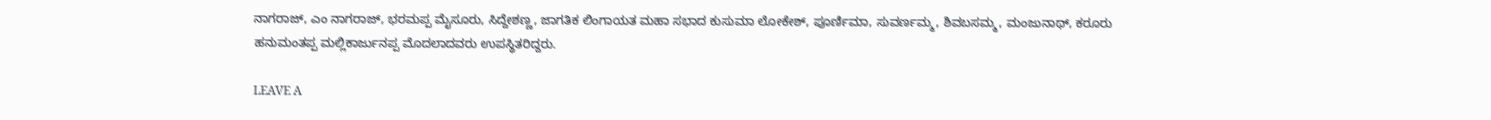ನಾಗರಾಜ್, ಎಂ ನಾಗರಾಜ್, ಭರಮಪ್ಪ ಮೈಸೂರು, ಸಿದ್ದೇಶಣ್ಣ, ಜಾಗತಿಕ ಲಿಂಗಾಯತ ಮಹಾ ಸಭಾದ ಕುಸುಮಾ ಲೋಕೇಶ್, ಪೂರ್ಣಿಮಾ, ಸುವರ್ಣಮ್ಮ, ಶಿವಬಸಮ್ಮ, ಮಂಜುನಾಥ್, ಕರೂರು ಹನುಮಂತಪ್ಪ ಮಲ್ಲಿಕಾರ್ಜುನಪ್ಪ ಮೊದಲಾದವರು ಉಪಸ್ಥಿತರಿದ್ದರು.

LEAVE A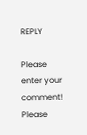REPLY

Please enter your comment!
Please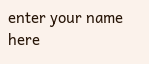enter your name here